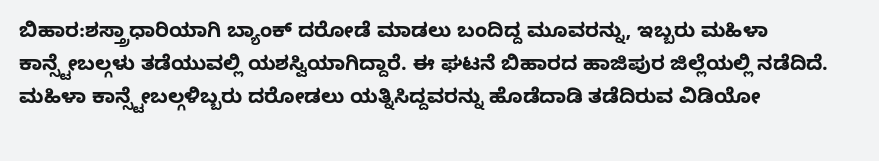ಬಿಹಾರ:ಶಸ್ತ್ರಾಧಾರಿಯಾಗಿ ಬ್ಯಾಂಕ್ ದರೋಡೆ ಮಾಡಲು ಬಂದಿದ್ದ ಮೂವರನ್ನು, ಇಬ್ಬರು ಮಹಿಳಾ ಕಾನ್ಸ್ಟೇಬಲ್ಗಳು ತಡೆಯುವಲ್ಲಿ ಯಶಸ್ವಿಯಾಗಿದ್ದಾರೆ. ಈ ಘಟನೆ ಬಿಹಾರದ ಹಾಜಿಪುರ ಜಿಲ್ಲೆಯಲ್ಲಿ ನಡೆದಿದೆ. ಮಹಿಳಾ ಕಾನ್ಸ್ಟೇಬಲ್ಗಳಿಬ್ಬರು ದರೋಡಲು ಯತ್ನಿಸಿದ್ದವರನ್ನು ಹೊಡೆದಾಡಿ ತಡೆದಿರುವ ವಿಡಿಯೋ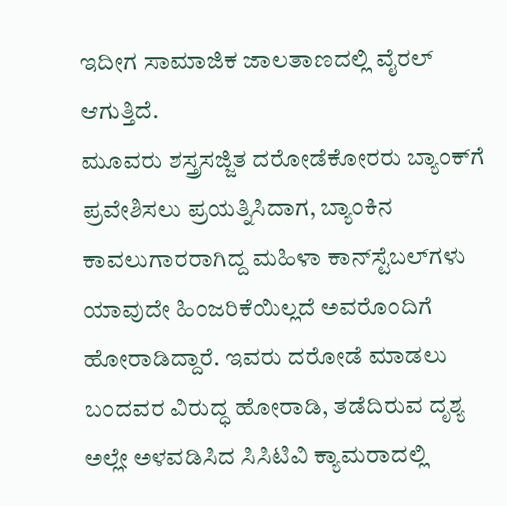ಇದೀಗ ಸಾಮಾಜಿಕ ಜಾಲತಾಣದಲ್ಲಿ ವೈರಲ್ ಆಗುತ್ತಿದೆ.
ಮೂವರು ಶಸ್ತ್ರಸಜ್ಜಿತ ದರೋಡೆಕೋರರು ಬ್ಯಾಂಕ್‌ಗೆ ಪ್ರವೇಶಿಸಲು ಪ್ರಯತ್ನಿಸಿದಾಗ, ಬ್ಯಾಂಕಿನ ಕಾವಲುಗಾರರಾಗಿದ್ದ ಮಹಿಳಾ ಕಾನ್‌ಸ್ಟೆಬಲ್‌ಗಳು ಯಾವುದೇ ಹಿಂಜರಿಕೆಯಿಲ್ಲದೆ ಅವರೊಂದಿಗೆ ಹೋರಾಡಿದ್ದಾರೆ. ಇವರು ದರೋಡೆ ಮಾಡಲು ಬಂದವರ ವಿರುದ್ಧ ಹೋರಾಡಿ, ತಡೆದಿರುವ ದೃಶ್ಯ ಅಲ್ಲೇ ಅಳವಡಿಸಿದ ಸಿಸಿಟಿವಿ ಕ್ಯಾಮರಾದಲ್ಲಿ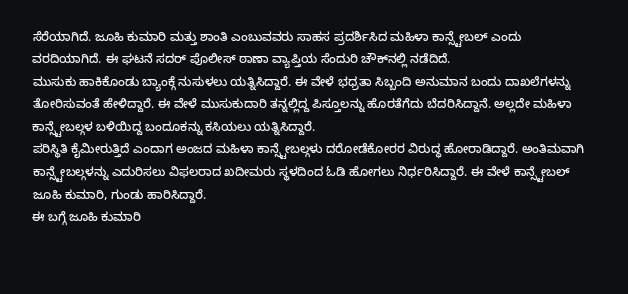ಸೆರೆಯಾಗಿದೆ. ಜೂಹಿ ಕುಮಾರಿ ಮತ್ತು ಶಾಂತಿ ಎಂಬುವವರು ಸಾಹಸ ಪ್ರದರ್ಶಿಸಿದ ಮಹಿಳಾ ಕಾನ್ಸ್ಟೇಬಲ್ ಎಂದು ವರದಿಯಾಗಿದೆ. ಈ ಘಟನೆ ಸದರ್ ಪೊಲೀಸ್ ಠಾಣಾ ವ್ಯಾಪ್ತಿಯ ಸೆಂದುರಿ ಚೌಕ್‌ನಲ್ಲಿ ನಡೆದಿದೆ.
ಮುಸುಕು ಹಾಕಿಕೊಂಡು ಬ್ಯಾಂಕ್ಗೆ ನುಸುಳಲು ಯತ್ನಿಸಿದ್ದಾರೆ. ಈ ವೇಳೆ ಭಧ್ರತಾ ಸಿಬ್ಬಂದಿ ಅನುಮಾನ ಬಂದು ದಾಖಲೆಗಳನ್ನು ತೋರಿಸುವಂತೆ ಹೇಳಿದ್ದಾರೆ. ಈ ವೇಳೆ ಮುಸುಕುದಾರಿ ತನ್ನಲ್ಲಿದ್ದ ಪಿಸ್ತೂಲನ್ನು ಹೊರತೆಗೆದು ಬೆದರಿಸಿದ್ದಾನೆ. ಅಲ್ಲದೇ ಮಹಿಳಾ ಕಾನ್ಸ್ಟೇಬಲ್ಗಳ ಬಳಿಯಿದ್ದ ಬಂದೂಕನ್ನು ಕಸಿಯಲು ಯತ್ನಿಸಿದ್ದಾರೆ.
ಪರಿಸ್ಥಿತಿ ಕೈಮೀರುತ್ತಿದೆ ಎಂದಾಗ ಅಂಜದ ಮಹಿಳಾ ಕಾನ್ಸ್ಟೇಬಲ್ಗಳು ದರೋಡೆಕೋರರ ವಿರುದ್ಧ ಹೋರಾಡಿದ್ದಾರೆ. ಅಂತಿಮವಾಗಿ ಕಾನ್ಸ್ಟೇಬಲ್ಗಳನ್ನು ಎದುರಿಸಲು ವಿಫಲರಾದ ಖದೀಮರು ಸ್ಥಳದಿಂದ ಓಡಿ ಹೋಗಲು ನಿರ್ಧರಿಸಿದ್ದಾರೆ. ಈ ವೇಳೆ ಕಾನ್ಸ್ಟೇಬಲ್ ಜೂಹಿ ಕುಮಾರಿ, ಗುಂಡು ಹಾರಿಸಿದ್ದಾರೆ.
ಈ ಬಗ್ಗೆ ಜೂಹಿ ಕುಮಾರಿ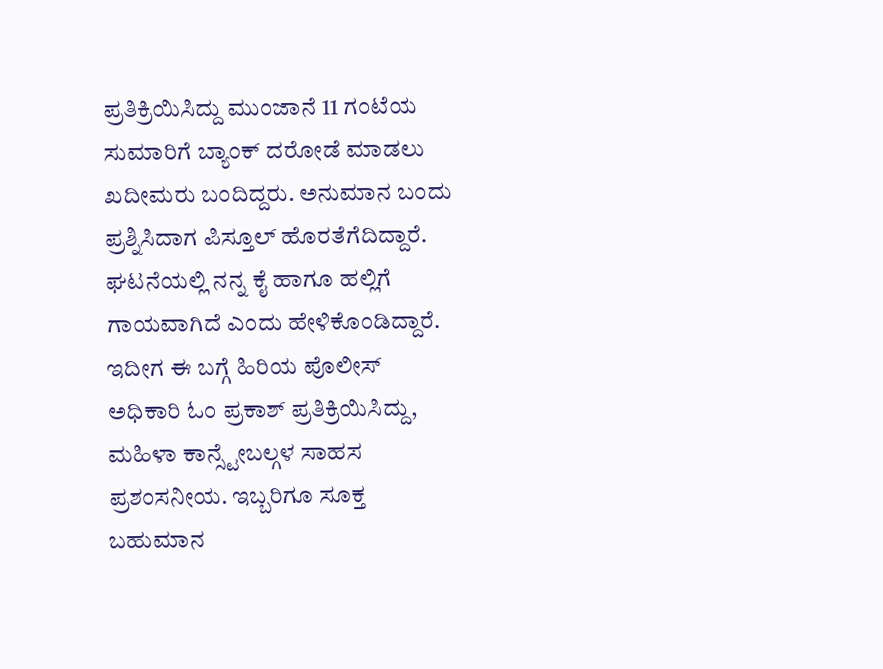ಪ್ರತಿಕ್ರಿಯಿಸಿದ್ದು ಮುಂಜಾನೆ 11 ಗಂಟೆಯ ಸುಮಾರಿಗೆ ಬ್ಯಾಂಕ್ ದರೋಡೆ ಮಾಡಲು ಖದೀಮರು ಬಂದಿದ್ದರು. ಅನುಮಾನ ಬಂದು ಪ್ರಶ್ನಿಸಿದಾಗ ಪಿಸ್ತೂಲ್ ಹೊರತೆಗೆದಿದ್ದಾರೆ. ಘಟನೆಯಲ್ಲಿ ನನ್ನ ಕೈ ಹಾಗೂ ಹಲ್ಲಿಗೆ ಗಾಯವಾಗಿದೆ ಎಂದು ಹೇಳಿಕೊಂಡಿದ್ದಾರೆ. ಇದೀಗ ಈ ಬಗ್ಗೆ ಹಿರಿಯ ಪೊಲೀಸ್ ಅಧಿಕಾರಿ ಓಂ ಪ್ರಕಾಶ್ ಪ್ರತಿಕ್ರಿಯಿಸಿದ್ದು, ಮಹಿಳಾ ಕಾನ್ಸ್ಟೇಬಲ್ಗಳ ಸಾಹಸ ಪ್ರಶಂಸನೀಯ. ಇಬ್ಬರಿಗೂ ಸೂಕ್ತ ಬಹುಮಾನ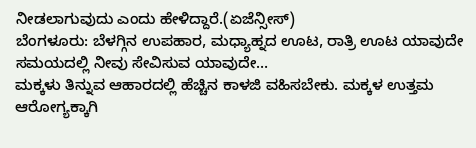ನೀಡಲಾಗುವುದು ಎಂದು ಹೇಳಿದ್ದಾರೆ.(ಏಜೆನ್ಸೀಸ್)
ಬೆಂಗಳೂರು: ಬೆಳಗ್ಗಿನ ಉಪಹಾರ, ಮಧ್ಯಾಹ್ನದ ಊಟ, ರಾತ್ರಿ ಊಟ ಯಾವುದೇ ಸಮಯದಲ್ಲಿ ನೀವು ಸೇವಿಸುವ ಯಾವುದೇ…
ಮಕ್ಕಳು ತಿನ್ನುವ ಆಹಾರದಲ್ಲಿ ಹೆಚ್ಚಿನ ಕಾಳಜಿ ವಹಿಸಬೇಕು. ಮಕ್ಕಳ ಉತ್ತಮ ಆರೋಗ್ಯಕ್ಕಾಗಿ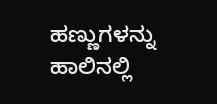ಹಣ್ಣುಗಳನ್ನು ಹಾಲಿನಲ್ಲಿ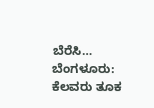ಬೆರೆಸಿ…
ಬೆಂಗಳೂರು: ಕೆಲವರು ತೂಕ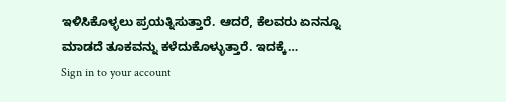ಇಳಿಸಿಕೊಳ್ಳಲು ಪ್ರಯತ್ನಿಸುತ್ತಾರೆ. ಆದರೆ, ಕೆಲವರು ಏನನ್ನೂ ಮಾಡದೆ ತೂಕವನ್ನು ಕಳೆದುಕೊಳ್ಳುತ್ತಾರೆ. ಇದಕ್ಕೆ…
Sign in to your account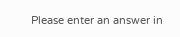Please enter an answer in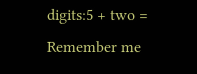digits:5 + two =
Remember me